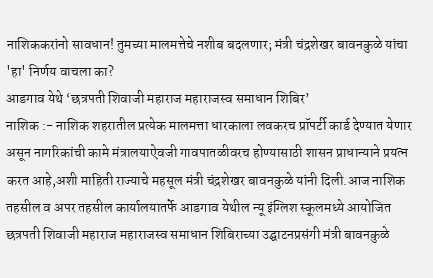नाशिककरांनो सावधान! तुमच्या मालमत्तेचे नशीब बदलणार; मंत्री चंद्रशेखर बावनकुळे यांचा 'हा' निर्णय वाचला का?
आडगाव येथे ‘छत्रपती शिवाजी महाराज महाराजस्व समाधान शिबिर’
नाशिक :- नाशिक शहरातील प्रत्येक मालमत्ता धारकाला लवकरच प्रॉपर्टी कार्ड देण्यात येणार असून नागरिकांची कामे मंत्रालयाऐवजी गावपातळीवरच होण्यासाठी शासन प्राधान्याने प्रयत्न करत आहे,अशी माहिती राज्याचे महसूल मंत्री चंद्रशेखर बावनकुळे यांनी दिली.आज नाशिक तहसील व अपर तहसील कार्यालयातर्फे आडगाव येथील न्यू इंग्लिश स्कूलमध्ये आयोजित छत्रपती शिवाजी महाराज महाराजस्व समाधान शिबिराच्या उद्घाटनप्रसंगी मंत्री बावनकुळे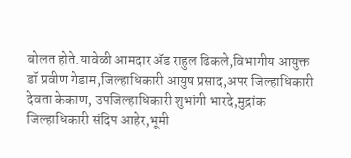बोलत होते.यावेळी आमदार ॲड राहुल ढिकले,विभागीय आयुक्त डॉ प्रवीण गेडाम,जिल्हाधिकारी आयुष प्रसाद,अपर जिल्हाधिकारी देवता केकाण, उपजिल्हाधिकारी शुभांगी भारदे,मुद्रांक जिल्हाधिकारी संदिप आहेर,भूमी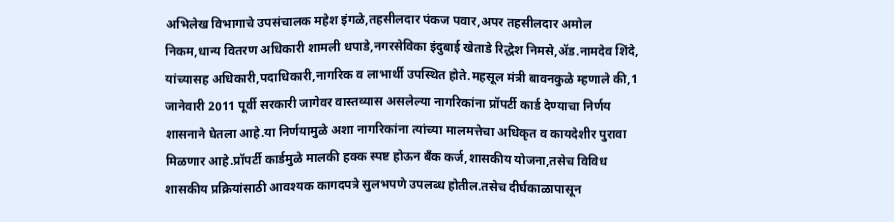अभिलेख विभागाचे उपसंचालक महेश इंगळे,तहसीलदार पंकज पवार,अपर तहसीलदार अमोल निकम,धान्य वितरण अधिकारी शामली धपाडे,नगरसेविका इंदुबाई खेताडे रिद्धेश निमसे,ॲड.नामदेव शिंदे, यांच्यासह अधिकारी,पदाधिकारी,नागरिक व लाभार्थी उपस्थित होते.महसूल मंत्री बावनकुळे म्हणाले की,1 जानेवारी 2011 पूर्वी सरकारी जागेवर वास्तव्यास असलेल्या नागरिकांना प्रॉपर्टी कार्ड देण्याचा निर्णय शासनाने घेतला आहे.या निर्णयामुळे अशा नागरिकांना त्यांच्या मालमत्तेचा अधिकृत व कायदेशीर पुरावा मिळणार आहे.प्रॉपर्टी कार्डमुळे मालकी हक्क स्पष्ट होऊन बँक कर्ज,शासकीय योजना,तसेच विविध शासकीय प्रक्रियांसाठी आवश्यक कागदपत्रे सुलभपणे उपलब्ध होतील.तसेच दीर्घकाळापासून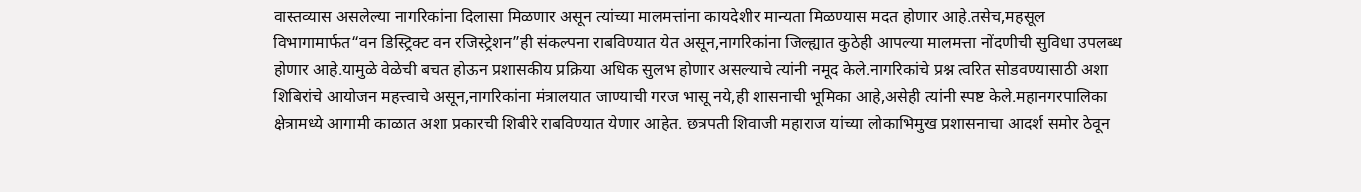वास्तव्यास असलेल्या नागरिकांना दिलासा मिळणार असून त्यांच्या मालमत्तांना कायदेशीर मान्यता मिळण्यास मदत होणार आहे.तसेच,महसूल विभागामार्फत“वन डिस्ट्रिक्ट वन रजिस्ट्रेशन”ही संकल्पना राबविण्यात येत असून,नागरिकांना जिल्ह्यात कुठेही आपल्या मालमत्ता नोंदणीची सुविधा उपलब्ध होणार आहे.यामुळे वेळेची बचत होऊन प्रशासकीय प्रक्रिया अधिक सुलभ होणार असल्याचे त्यांनी नमूद केले.नागरिकांचे प्रश्न त्वरित सोडवण्यासाठी अशा शिबिरांचे आयोजन महत्त्वाचे असून,नागरिकांना मंत्रालयात जाण्याची गरज भासू नये,ही शासनाची भूमिका आहे,असेही त्यांनी स्पष्ट केले.महानगरपालिका क्षेत्रामध्ये आगामी काळात अशा प्रकारची शिबीरे राबविण्यात येणार आहेत. छत्रपती शिवाजी महाराज यांच्या लोकाभिमुख प्रशासनाचा आदर्श समोर ठेवून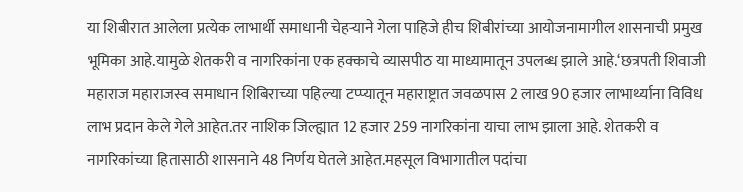या शिबीरात आलेला प्रत्येक लाभार्थी समाधानी चेहऱ्याने गेला पाहिजे हीच शिबीरांच्या आयोजनामागील शासनाची प्रमुख भूमिका आहे.यामुळे शेतकरी व नागरिकांना एक हक्काचे व्यासपीठ या माध्यामातून उपलब्ध झाले आहे.‘छत्रपती शिवाजी महाराज महाराजस्व समाधान शिबिराच्या पहिल्या टप्प्यातून महाराष्ट्रात जवळपास 2 लाख 90 हजार लाभार्थ्याना विविध लाभ प्रदान केले गेले आहेत.तर नाशिक जिल्ह्यात 12 हजार 259 नागरिकांना याचा लाभ झाला आहे. शेतकरी व नागरिकांच्या हितासाठी शासनाने 48 निर्णय घेतले आहेत.महसूल विभागातील पदांचा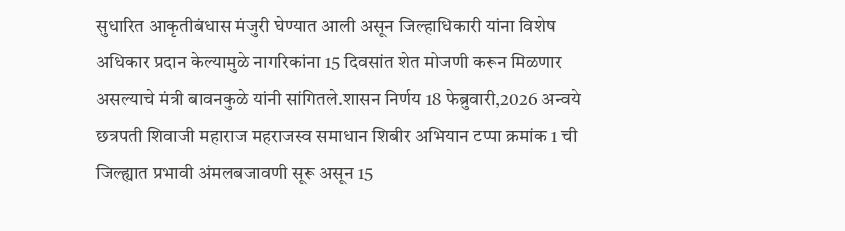सुधारित आकृतीबंधास मंजुरी घेण्यात आली असून जिल्हाधिकारी यांना विशेष अधिकार प्रदान केल्यामुळे नागरिकांना 15 दिवसांत शेत मोजणी करून मिळणार असल्याचे मंत्री बावनकुळे यांनी सांगितले.शासन निर्णय 18 फेब्रुवारी,2026 अन्वये छत्रपती शिवाजी महाराज महराजस्व समाधान शिबीर अभियान टप्पा क्रमांक 1 ची जिल्ह्यात प्रभावी अंमलबजावणी सूरू असून 15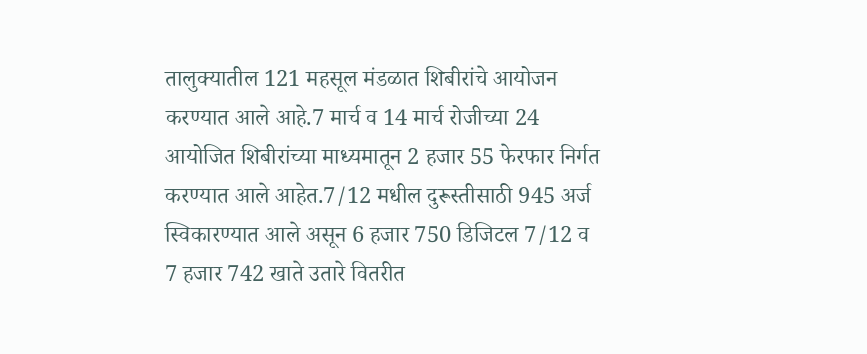तालुक्यातील 121 महसूल मंडळात शिबीरांचे आयोजन करण्यात आले आहे.7 मार्च व 14 मार्च रोजीच्या 24 आयोजित शिबीरांच्या माध्यमातून 2 हजार 55 फेरफार निर्गत करण्यात आले आहेत.7/12 मधील दुरूस्तीसाठी 945 अर्ज स्विकारण्यात आले असून 6 हजार 750 डिजिटल 7/12 व 7 हजार 742 खाते उतारे वितरीत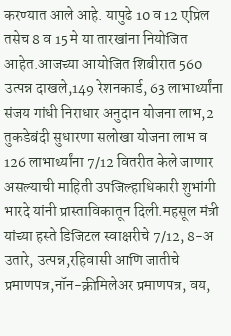करण्यात आले आहे. यापुढे 10 व 12 एप्रिल तसेच 8 व 15 मे या तारखांना नियोजित आहेत.आजच्या आयोजित शिबीरात 560 उत्पन्न दाखले,149 रेशनकार्ड, 63 लाभार्थ्यांना संजय गांधी निराधार अनुदान योजना लाभ,2 तुकडेबंदी सुधारणा सलोखा योजना लाभ व 126 लाभार्थ्यांना 7/12 वितरीत केले जाणार असल्याची माहिती उपजिल्हाधिकारी शुभांगी भारदे यांनी प्रास्ताविकातून दिली.महसूल मंत्री यांच्या हस्ते डिजिटल स्वाक्षरीचे 7/12, 8-अ उतारे, उत्पन्न,रहिवासी आणि जातीचे प्रमाणपत्र,नॉन-क्रीमिलेअर प्रमाणपत्र, वय,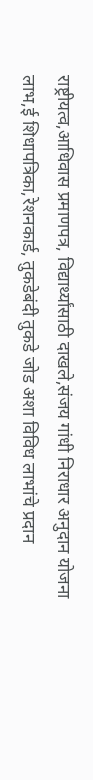राष्ट्रीयत्व,आधिवास प्रमाणपत्र, विद्यार्थ्यांसाठी दाखले,संजय गांधी निराधार अनुदान योजना लाभ,ई शिधापत्रिका,रेशनकार्ड, तुकडेबंदी तुकडे जोड अशा विविध लाभांचे प्रदान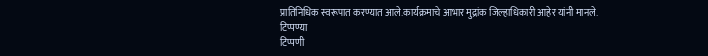प्रातिनिधिक स्वरूपात करण्यात आले.कार्यक्रमाचे आभार मुद्रांक जिल्हाधिकारी आहेर यांनी मानले.
टिप्पण्या
टिप्पणी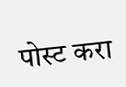पोस्ट करा